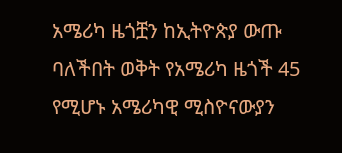አሜሪካ ዜጎቿን ከኢትዮጵያ ውጡ ባለችበት ወቅት የአሜሪካ ዜጎች 45 የሚሆኑ አሜሪካዊ ሚስዮናውያን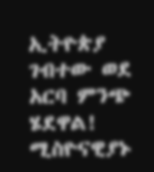ኢትዮጵያ ገብተው ወደ አርባ ምንጭ ሄደዋል! ሚስዮናዊያኑ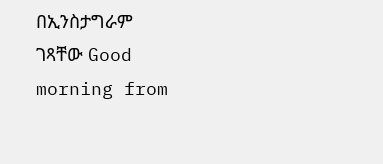በኢንስታግራም ገጻቸው Good morning from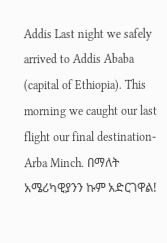Addis Last night we safely arrived to Addis Ababa (capital of Ethiopia). This morning we caught our last flight our final destination- Arba Minch. በማለት አሜሪካዊያንን ኩም አድርገዋል!